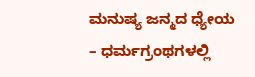ಮನುಷ್ಯ ಜನ್ಮದ ಧ್ಯೇಯ – ಧರ್ಮಗ್ರಂಥಗಳಲ್ಲಿ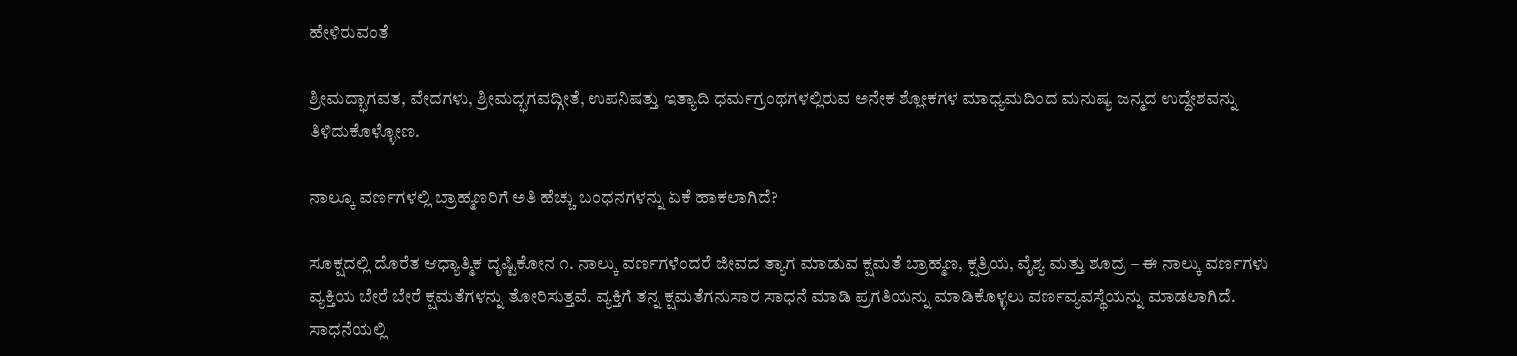ಹೇಳಿರುವಂತೆ

ಶ್ರೀಮದ್ಭಾಗವತ, ವೇದಗಳು, ಶ್ರೀಮದ್ಭಗವದ್ಗೀತೆ, ಉಪನಿಷತ್ತು ಇತ್ಯಾದಿ ಧರ್ಮಗ್ರಂಥಗಳಲ್ಲಿರುವ ಅನೇಕ ಶ್ಲೋಕಗಳ ಮಾಧ್ಯಮದಿಂದ ಮನುಷ್ಯ ಜನ್ಮದ ಉದ್ದೇಶವನ್ನು ತಿಳಿದುಕೊಳ್ಳೋಣ.

ನಾಲ್ಕೂ ವರ್ಣಗಳಲ್ಲಿ ಬ್ರಾಹ್ಮಣರಿಗೆ ಅತಿ ಹೆಚ್ಚು ಬಂಧನಗಳನ್ನು ಏಕೆ ಹಾಕಲಾಗಿದೆ?

ಸೂಕ್ಷದಲ್ಲಿ ದೊರೆತ ಆಧ್ಯಾತ್ಮಿಕ ದೃಷ್ಟಿಕೋನ ೧. ನಾಲ್ಕು ವರ್ಣಗಳೆಂದರೆ ಜೀವದ ತ್ಯಾಗ ಮಾಡುವ ಕ್ಷಮತೆ ಬ್ರಾಹ್ಮಣ, ಕ್ಷತ್ರಿಯ, ವೈಶ್ಯ ಮತ್ತು ಶೂದ್ರ – ಈ ನಾಲ್ಕು ವರ್ಣಗಳು ವ್ಯಕ್ತಿಯ ಬೇರೆ ಬೇರೆ ಕ್ಷಮತೆಗಳನ್ನು ತೋರಿಸುತ್ತವೆ. ವ್ಯಕ್ತಿಗೆ ತನ್ನ ಕ್ಷಮತೆಗನುಸಾರ ಸಾಧನೆ ಮಾಡಿ ಪ್ರಗತಿಯನ್ನು ಮಾಡಿಕೊಳ್ಳಲು ವರ್ಣವ್ಯವಸ್ಥೆಯನ್ನು ಮಾಡಲಾಗಿದೆ. ಸಾಧನೆಯಲ್ಲಿ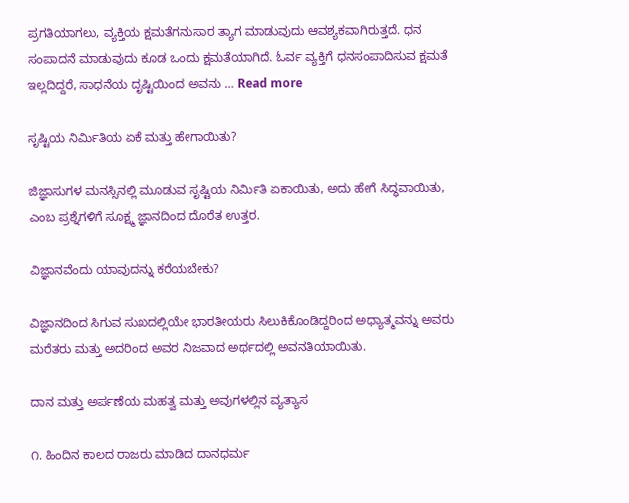ಪ್ರಗತಿಯಾಗಲು, ವ್ಯಕ್ತಿಯ ಕ್ಷಮತೆಗನುಸಾರ ತ್ಯಾಗ ಮಾಡುವುದು ಆವಶ್ಯಕವಾಗಿರುತ್ತದೆ. ಧನ ಸಂಪಾದನೆ ಮಾಡುವುದು ಕೂಡ ಒಂದು ಕ್ಷಮತೆಯಾಗಿದೆ. ಓರ್ವ ವ್ಯಕ್ತಿಗೆ ಧನಸಂಪಾದಿಸುವ ಕ್ಷಮತೆ ಇಲ್ಲದಿದ್ದರೆ, ಸಾಧನೆಯ ದೃಷ್ಟಿಯಿಂದ ಅವನು … Read more

ಸೃಷ್ಟಿಯ ನಿರ್ಮಿತಿಯ ಏಕೆ ಮತ್ತು ಹೇಗಾಯಿತು?

ಜಿಜ್ಞಾಸುಗಳ ಮನಸ್ಸಿನಲ್ಲಿ ಮೂಡುವ ಸೃಷ್ಟಿಯ ನಿರ್ಮಿತಿ ಏಕಾಯಿತು, ಅದು ಹೇಗೆ ಸಿದ್ಧವಾಯಿತು, ಎಂಬ ಪ್ರಶ್ನೆಗಳಿಗೆ ಸೂಕ್ಷ್ಮ ಜ್ಞಾನದಿಂದ ದೊರೆತ ಉತ್ತರ.

ವಿಜ್ಞಾನವೆಂದು ಯಾವುದನ್ನು ಕರೆಯಬೇಕು?

ವಿಜ್ಞಾನದಿಂದ ಸಿಗುವ ಸುಖದಲ್ಲಿಯೇ ಭಾರತೀಯರು ಸಿಲುಕಿಕೊಂಡಿದ್ದರಿಂದ ಅಧ್ಯಾತ್ಮವನ್ನು ಅವರು ಮರೆತರು ಮತ್ತು ಅದರಿಂದ ಅವರ ನಿಜವಾದ ಅರ್ಥದಲ್ಲಿ ಅವನತಿಯಾಯಿತು.

ದಾನ ಮತ್ತು ಅರ್ಪಣೆಯ ಮಹತ್ವ ಮತ್ತು ಅವುಗಳಲ್ಲಿನ ವ್ಯತ್ಯಾಸ

೧. ಹಿಂದಿನ ಕಾಲದ ರಾಜರು ಮಾಡಿದ ದಾನಧರ್ಮ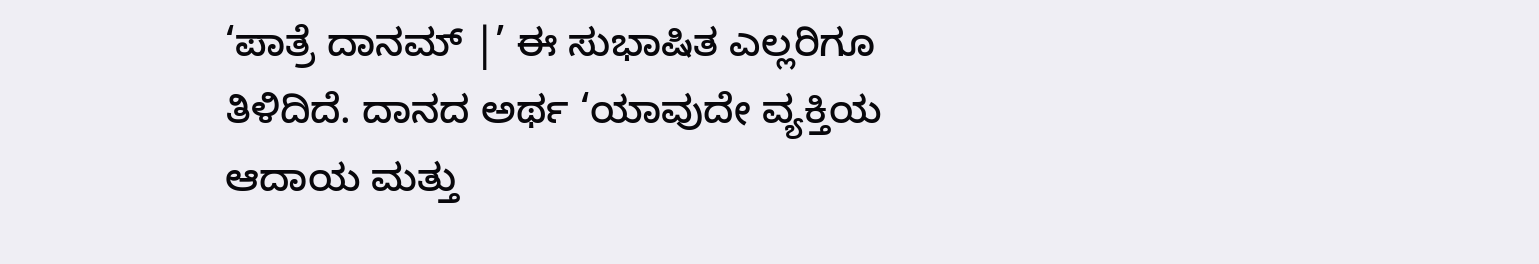‘ಪಾತ್ರೆ ದಾನಮ್ |’ ಈ ಸುಭಾಷಿತ ಎಲ್ಲರಿಗೂ ತಿಳಿದಿದೆ. ದಾನದ ಅರ್ಥ ‘ಯಾವುದೇ ವ್ಯಕ್ತಿಯ ಆದಾಯ ಮತ್ತು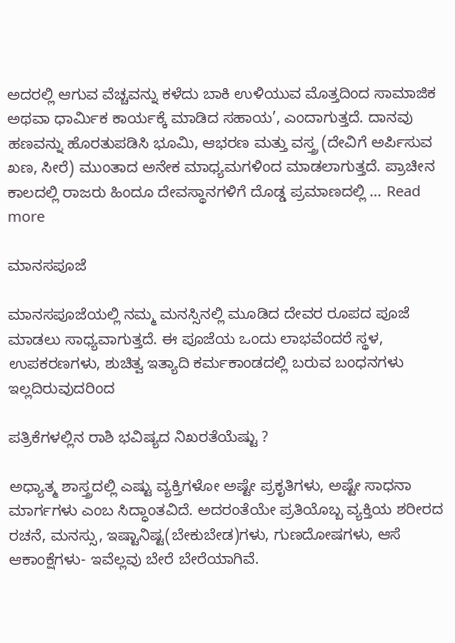ಅದರಲ್ಲಿ ಆಗುವ ವೆಚ್ಚವನ್ನು ಕಳೆದು ಬಾಕಿ ಉಳಿಯುವ ಮೊತ್ತದಿಂದ ಸಾಮಾಜಿಕ ಅಥವಾ ಧಾರ್ಮಿಕ ಕಾರ್ಯಕ್ಕೆ ಮಾಡಿದ ಸಹಾಯ’, ಎಂದಾಗುತ್ತದೆ. ದಾನವು ಹಣವನ್ನು ಹೊರತುಪಡಿಸಿ ಭೂಮಿ, ಆಭರಣ ಮತ್ತು ವಸ್ತ್ರ (ದೇವಿಗೆ ಅರ್ಪಿಸುವ ಖಣ, ಸೀರೆ) ಮುಂತಾದ ಅನೇಕ ಮಾಧ್ಯಮಗಳಿಂದ ಮಾಡಲಾಗುತ್ತದೆ. ಪ್ರಾಚೀನ ಕಾಲದಲ್ಲಿ ರಾಜರು ಹಿಂದೂ ದೇವಸ್ಥಾನಗಳಿಗೆ ದೊಡ್ಡ ಪ್ರಮಾಣದಲ್ಲಿ … Read more

ಮಾನಸಪೂಜೆ

ಮಾನಸಪೂಜೆಯಲ್ಲಿ ನಮ್ಮ ಮನಸ್ಸಿನಲ್ಲಿ ಮೂಡಿದ ದೇವರ ರೂಪದ ಪೂಜೆ ಮಾಡಲು ಸಾಧ್ಯವಾಗುತ್ತದೆ. ಈ ಪೂಜೆಯ ಒಂದು ಲಾಭವೆಂದರೆ ಸ್ಥಳ, ಉಪಕರಣಗಳು, ಶುಚಿತ್ವ ಇತ್ಯಾದಿ ಕರ್ಮಕಾಂಡದಲ್ಲಿ ಬರುವ ಬಂಧನಗಳು ಇಲ್ಲದಿರುವುದರಿಂದ

ಪತ್ರಿಕೆಗಳಲ್ಲಿನ ರಾಶಿ ಭವಿಷ್ಯದ ನಿಖರತೆಯೆಷ್ಟು ?

ಅಧ್ಯಾತ್ಮ ಶಾಸ್ತ್ರದಲ್ಲಿ ಎಷ್ಟು ವ್ಯಕ್ತಿಗಳೋ ಅಷ್ಟೇ ಪ್ರಕೃತಿಗಳು, ಅಷ್ಟೇ ಸಾಧನಾ ಮಾರ್ಗಗಳು ಎಂಬ ಸಿದ್ಧಾಂತವಿದೆ. ಅದರಂತೆಯೇ ಪ್ರತಿಯೊಬ್ಬ ವ್ಯಕ್ತಿಯ ಶರೀರದ ರಚನೆ, ಮನಸ್ಸು, ಇಷ್ಟಾನಿಷ್ಟ(ಬೇಕುಬೇಡ)ಗಳು, ಗುಣದೋಷಗಳು, ಆಸೆ ಆಕಾಂಕ್ಷೆಗಳು- ಇವೆಲ್ಲವು ಬೇರೆ ಬೇರೆಯಾಗಿವೆ.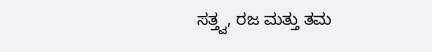ಸತ್ತ್ವ, ರಜ ಮತ್ತು ತಮ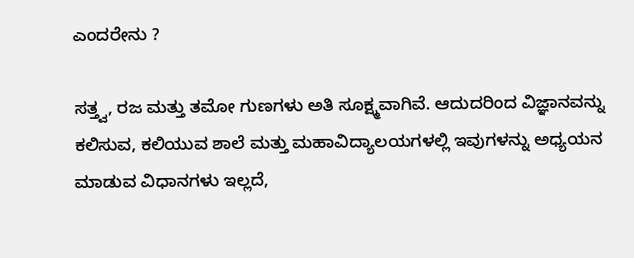ಎಂದರೇನು ?

ಸತ್ತ್ವ, ರಜ ಮತ್ತು ತಮೋ ಗುಣಗಳು ಅತಿ ಸೂಕ್ಷ್ಮವಾಗಿವೆ. ಆದುದರಿಂದ ವಿಜ್ಞಾನವನ್ನು ಕಲಿಸುವ, ಕಲಿಯುವ ಶಾಲೆ ಮತ್ತು ಮಹಾವಿದ್ಯಾಲಯಗಳಲ್ಲಿ ಇವುಗಳನ್ನು ಅಧ್ಯಯನ ಮಾಡುವ ವಿಧಾನಗಳು ಇಲ್ಲದೆ,